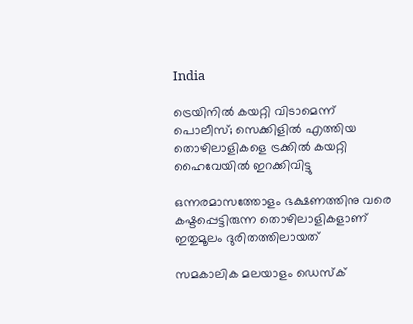India

ട്രെയിനില്‍ കയറ്റി വിടാമെന്ന് പൊലീസ്; സെക്കിളിൽ എത്തിയ തൊഴിലാളികളെ ട്രക്കിൽ കയറ്റി ഹൈവേയില്‍ ഇറക്കിവിട്ടു

ഒന്നരമാസത്തോളം ഭക്ഷണത്തിനു വരെ കഷ്ടപ്പെട്ടിരുന്ന തൊഴിലാളികളാണ് ഇതുമൂലം ദുരിതത്തിലായത്

സമകാലിക മലയാളം ഡെസ്ക്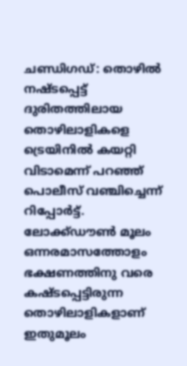ചണ്ഡിഗഡ്: തൊഴില്‍ നഷ്ടപ്പെട്ട് ദുരിതത്തിലായ തൊഴിലാളികളെ ട്രെയിനില്‍ കയറ്റി വിടാമെന്ന് പറഞ്ഞ് പൊലീസ് വഞ്ചിച്ചെന്ന് റിപ്പോര്‍ട്ട്.  ലോക്ക്ഡൗൺ മൂലം ഒന്നരമാസത്തോളം ഭക്ഷണത്തിനു വരെ കഷ്ടപ്പെട്ടിരുന്ന തൊഴിലാളികളാണ് ഇതുമൂലം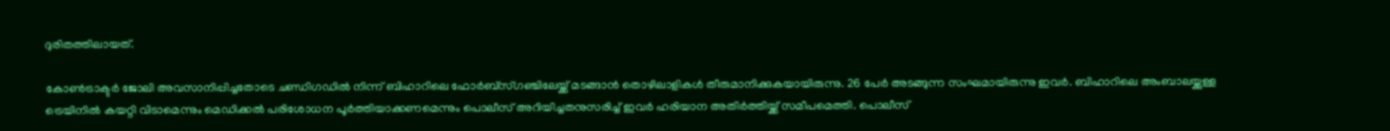ദുരിതത്തിലായത്.

കോൺട്രാക്ടർ ജോലി അവസാനിപ്പിച്ചതോ‌ടെ ചണ്ഡിഗഡില്‍ നിന്ന് ബിഹാറിലെ ഫോര്‍ബ്സ്ഗഞ്ചിലേയ്ക്ക് മടങ്ങാൻ തൊഴിലാളികൾ തീരുമാനിക്കുകയായിരുന്നു. 26 പേർ അടങ്ങുന്ന സംഘമായിരുന്നു ഇവർ. ബിഹാറിലെ അംബാലയ്ക്കുള്ള ട്രെയിനില്‍ കയറ്റി വിടാമെന്നും മെഡിക്കല്‍ പരിശോധന പൂര്‍ത്തിയാക്കണമെന്നും പൊലീസ് അറിയിച്ചതനുസരിച്ച് ഇവർ ഹരിയാന അതിര്‍ത്തിയ്ക്ക് സമീപമെത്തി. പൊലീസ്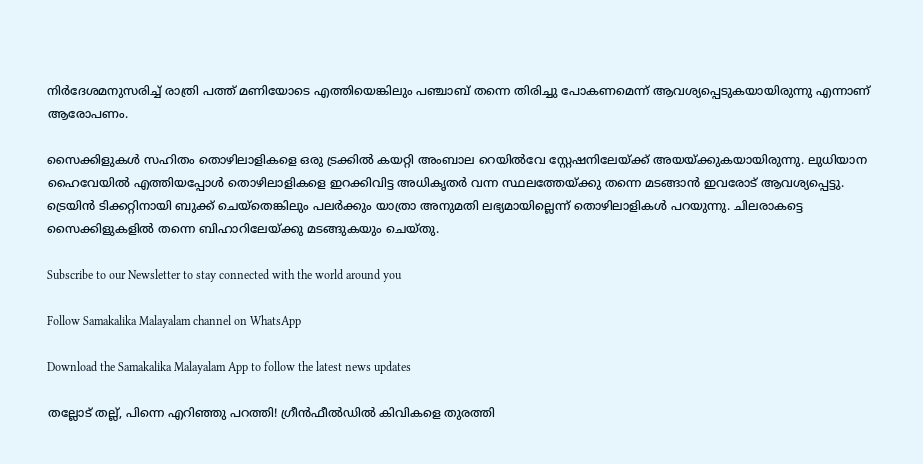നിർദേശമനുസരിച്ച് രാത്രി പത്ത് മണിയോടെ എത്തിയെങ്കിലും പഞ്ചാബ് തന്നെ തിരിച്ചു പോകണമെന്ന് ആവശ്യപ്പെടുകയായിരുന്നു എന്നാണ് ആരോപണം.

സൈക്കിളുകള്‍ സഹിതം തൊഴിലാളികളെ ഒരു ട്രക്കില്‍ കയറ്റി അംബാല റെയിൽവേ സ്റ്റേഷനിലേയ്ക്ക് അയയ്ക്കുകയായിരുന്നു. ലുധിയാന ഹൈവേയില്‍ എത്തിയപ്പോൾ തൊഴിലാളികളെ ഇറക്കിവിട്ട അധികൃതർ വന്ന സ്ഥലത്തേയ്ക്കു തന്നെ മടങ്ങാൻ ഇവരോട് ആവശ്യപ്പെട്ടു. ട്രെയിൻ ടിക്കറ്റിനായി ബുക്ക് ചെയ്തെങ്കിലും പലർക്കും യാത്രാ അനുമതി ലഭ്യമായില്ലെന്ന് തൊഴിലാളികൾ പറയുന്നു. ചിലരാകട്ടെ സൈക്കിളുകളില്‍ തന്നെ ബിഹാറിലേയ്ക്കു മടങ്ങുകയും ചെയ്തു.

Subscribe to our Newsletter to stay connected with the world around you

Follow Samakalika Malayalam channel on WhatsApp

Download the Samakalika Malayalam App to follow the latest news updates

തല്ലോട് തല്ല്, പിന്നെ എറിഞ്ഞു പറത്തി! ഗ്രീന്‍ഫീല്‍ഡില്‍ കിവികളെ തുരത്തി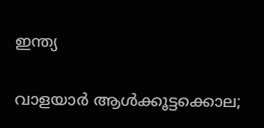ഇന്ത്യ

വാളയാര്‍ ആള്‍ക്കൂട്ടക്കൊല;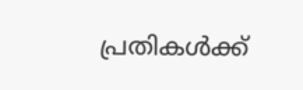പ്രതികള്‍ക്ക്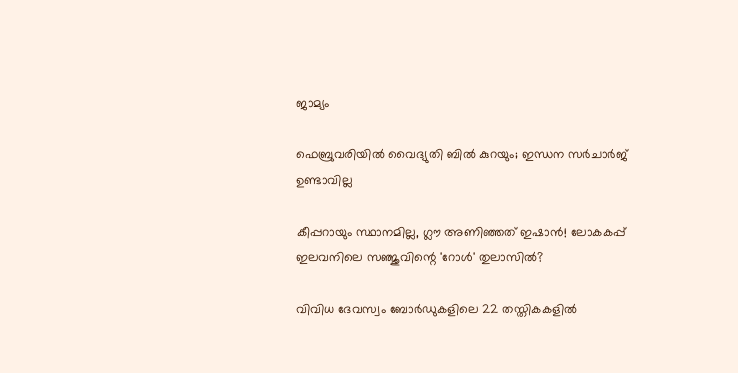ജാമ്യം

ഫെബ്രുവരിയില്‍ വൈദ്യുതി ബില്‍ കുറയും; ഇന്ധന സര്‍ചാര്‍ജ് ഉണ്ടാവില്ല

കീപ്പറായും സ്ഥാനമില്ല, ഗ്ലൗ അണിഞ്ഞത് ഇഷാൻ! ലോകകപ്പ് ഇലവനിലെ സഞ്ജുവിന്റെ 'റോൾ' തുലാസിൽ?

വിവിധ ദേവസ്വം ബോർഡുകളിലെ 22 തസ്തികകളിൽ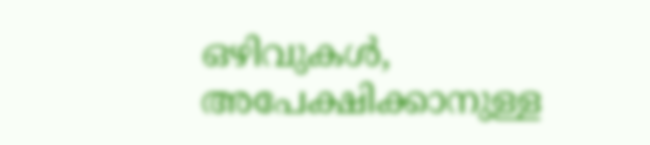ഒഴിവുകൾ, അപേക്ഷിക്കാനുള്ള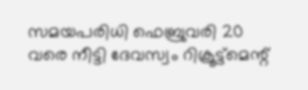സമയപരിധി ഫെബ്രുവരി 20 വരെ നീട്ടി ദേവസ്വം റിക്രൂട്ട്മെന്റ്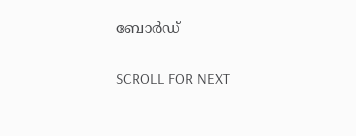ബോർഡ്

SCROLL FOR NEXT